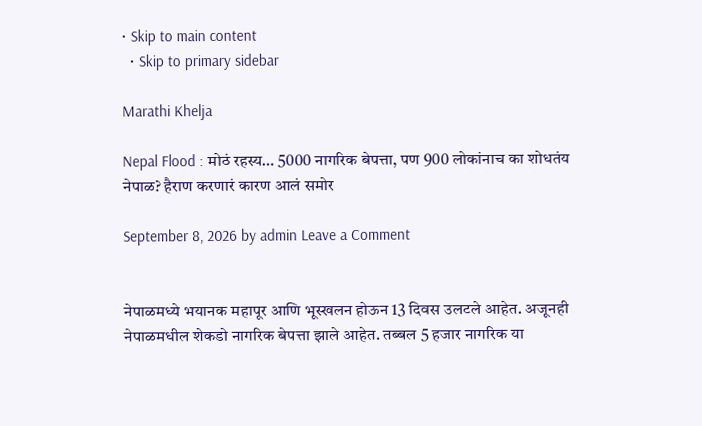• Skip to main content
  • Skip to primary sidebar

Marathi Khelja

Nepal Flood : मोठं रहस्य… 5000 नागरिक बेपत्ता, पण 900 लोकांनाच का शोधतंय नेपाळ? हैराण करणारं कारण आलं समोर

September 8, 2026 by admin Leave a Comment


नेपाळमध्ये भयानक महापूर आणि भूस्खलन होऊन 13 दिवस उलटले आहेत. अजूनही नेपाळमधील शेकडो नागरिक बेपत्ता झाले आहेत. तब्बल 5 हजार नागरिक या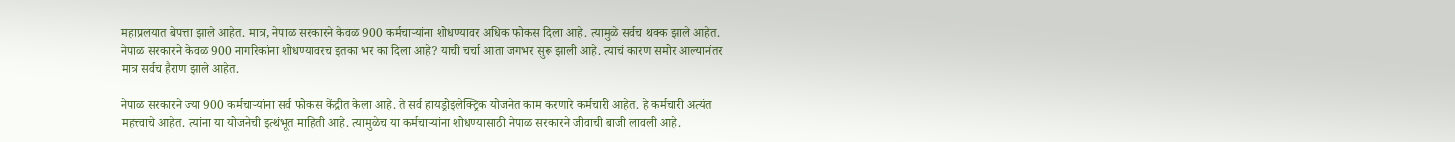महाप्रलयात बेपत्ता झाले आहेत. मात्र, नेपाळ सरकारने केवळ 900 कर्मचाऱ्यांना शोधण्यावर अधिक फोकस दिला आहे. त्यामुळे सर्वच थक्क झाले आहेत. नेपाळ सरकारने केवळ 900 नागरिकांना शोधण्यावरच इतका भर का दिला आहे? याची चर्चा आता जगभर सुरू झाली आहे. त्याचं कारण समोर आल्यानंतर मात्र सर्वच हैराण झाले आहेत.

नेपाळ सरकारने ज्या 900 कर्मचाऱ्यांना सर्व फोकस केंद्रीत केला आहे. ते सर्व हायड्रोइलेक्ट्रिक योजनेत काम करणारे कर्मचारी आहेत. हे कर्मचारी अत्यंत महत्त्वाचे आहेत. त्यांना या योजनेची इत्थंभूत माहिती आहे. त्यामुळेच या कर्मचाऱ्यांना शोधण्यासाठी नेपाळ सरकारने जीवाची बाजी लावली आहे.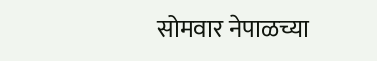सोमवार नेपाळच्या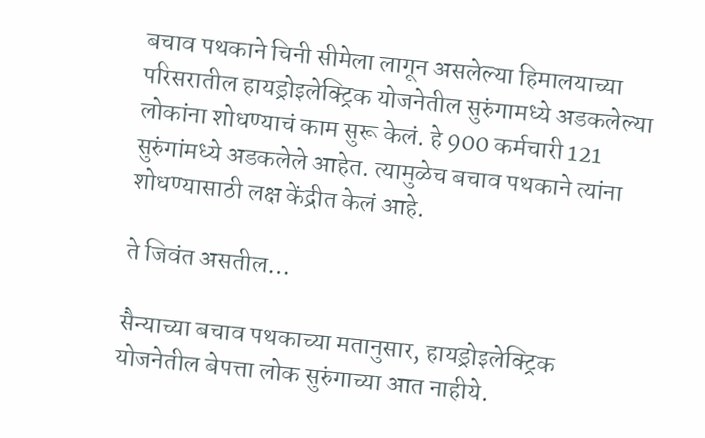बचाव पथकाने चिनी सीमेला लागून असलेल्या हिमालयाच्या परिसरातील हायड्रोइलेक्ट्रिक योजनेतील सुरुंगामध्ये अडकलेल्या लोकांना शोधण्याचं काम सुरू केलं. हे 900 कर्मचारी 121 सुरुंगांमध्ये अडकलेले आहेत. त्यामुळेच बचाव पथकाने त्यांना शोधण्यासाठी लक्ष केंद्रीत केलं आहे.

ते जिवंत असतील…

सैन्याच्या बचाव पथकाच्या मतानुसार, हायड्रोइलेक्ट्रिक योजनेतील बेपत्ता लोक सुरुंगाच्या आत नाहीये.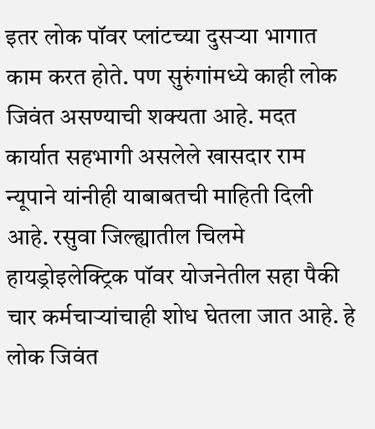इतर लोक पॉवर प्लांटच्या दुसऱ्या भागात काम करत होते. पण सुरुंगांमध्ये काही लोक जिवंत असण्याची शक्यता आहे. मदत कार्यात सहभागी असलेले खासदार राम न्यूपाने यांनीही याबाबतची माहिती दिली आहे. रसुवा जिल्ह्यातील चिलमे हायड्रोइलेक्ट्रिक पॉवर योजनेतील सहा पैकी चार कर्मचाऱ्यांचाही शोध घेतला जात आहे. हे लोक जिवंत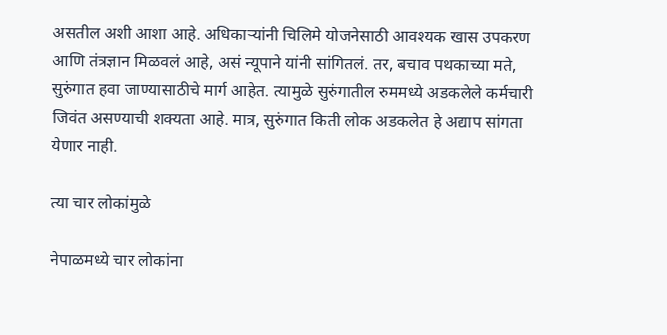असतील अशी आशा आहे. अधिकाऱ्यांनी चिलिमे योजनेसाठी आवश्यक खास उपकरण आणि तंत्रज्ञान मिळवलं आहे, असं न्यूपाने यांनी सांगितलं. तर, बचाव पथकाच्या मते, सुरुंगात हवा जाण्यासाठीचे मार्ग आहेत. त्यामुळे सुरुंगातील रुममध्ये अडकलेले कर्मचारी जिवंत असण्याची शक्यता आहे. मात्र, सुरुंगात किती लोक अडकलेत हे अद्याप सांगता येणार नाही.

त्या चार लोकांमुळे

नेपाळमध्ये चार लोकांना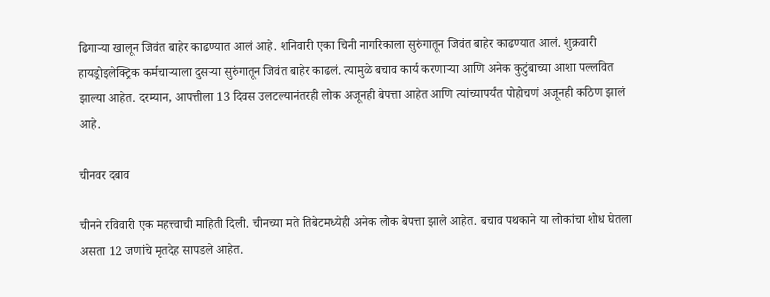ढिगाऱ्या खालून जिवंत बाहेर काढण्यात आलं आहे. शनिवारी एका चिनी नागरिकाला सुरुंगातून जिवंत बाहेर काढण्यात आलं. शुक्रवारी हायड्रोइलेक्ट्रिक कर्मचाऱ्याला दुसऱ्या सुरुंगातून जिवंत बाहेर काढलं. त्यामुळे बचाव कार्य करणाऱ्या आणि अनेक कुटुंबाच्या आशा पल्लवित झाल्या आहेत. दरम्यान, आपत्तीला 13 दिवस उलटल्यानंतरही लोक अजूनही बेपत्ता आहेत आणि त्यांच्यापर्यंत पोहोचणं अजूनही कठिण झालं आहे.

चीनवर दबाव

चीनने रविवारी एक महत्त्वाची माहिती दिली. चीनच्या मते तिबेटमध्येही अनेक लोक बेपत्ता झाले आहेत. बचाव पथकाने या लोकांचा शोध घेतला असता 12 जणांचे मृतदेह सापडले आहेत.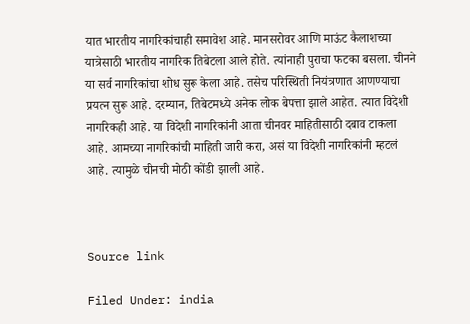यात भारतीय नागरिकांचाही समावेश आहे. मानसरोवर आणि माऊंट कैलाशच्या यात्रेसाठी भारतीय नागरिक तिबेटला आले होते. त्यांनाही पुराचा फटका बसला. चीनने या सर्व नागरिकांचा शोध सुरू केला आहे. तसेच परिस्थिती नियंत्रणात आणण्याचा प्रयत्न सुरू आहे. दरम्यान, तिबेटमध्ये अनेक लोक बेपत्ता झाले आहेत. त्यात विदेशी नागरिकही आहे. या विदेशी नागरिकांनी आता चीनवर माहितीसाठी दबाव टाकला आहे. आमच्या नागरिकांची माहिती जारी करा, असं या विदेशी नागरिकांनी म्हटलं आहे. त्यामुळे चीनची मोठी कोंडी झाली आहे.



Source link

Filed Under: india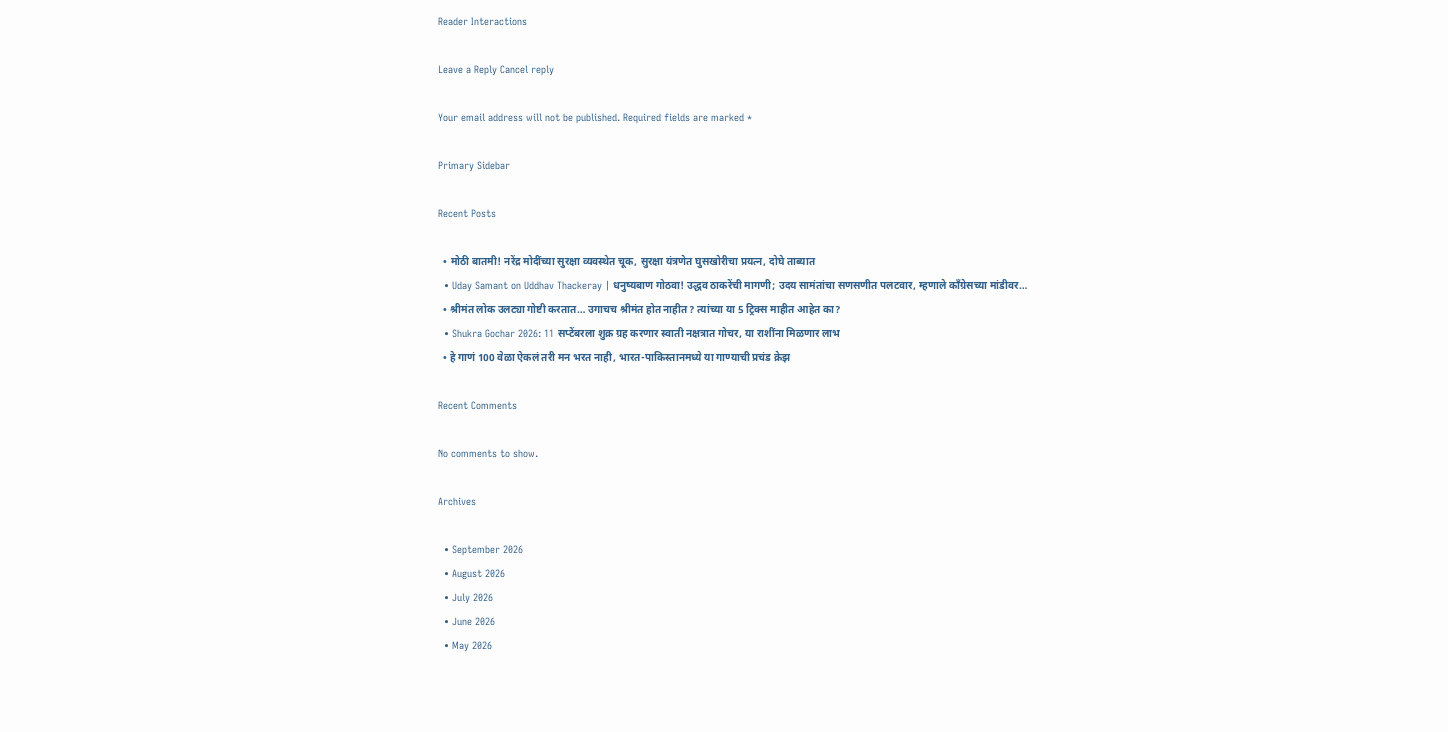Reader Interactions

Leave a Reply Cancel reply

Your email address will not be published. Required fields are marked *

Primary Sidebar

Recent Posts

  • मोठी बातमी! नरेंद्र मोदींच्या सुरक्षा व्यवस्थेत चूक, सुरक्षा यंत्रणेत घुसखोरीचा प्रयत्न, दोघे ताब्यात
  • Uday Samant on Uddhav Thackeray | धनुष्यबाण गोठवा! उद्धव ठाकरेंची मागणी; उदय सामंतांचा सणसणीत पलटवार, म्हणाले काँग्रेसच्या मांडीवर…
  • श्रीमंत लोक उलट्या गोष्टी करतात… उगाचच श्रीमंत होत नाहीत? त्यांच्या या 5 ट्रिक्स माहीत आहेत का?
  • Shukra Gochar 2026: 11 सप्टेंबरला शुक्र ग्रह करणार स्वाती नक्षत्रात गोचर, या राशींना मिळणार लाभ
  • हे गाणं 100 वेळा ऐकलं तरी मन भरत नाही, भारत-पाकिस्तानमध्ये या गाण्याची प्रचंड क्रेझ

Recent Comments

No comments to show.

Archives

  • September 2026
  • August 2026
  • July 2026
  • June 2026
  • May 2026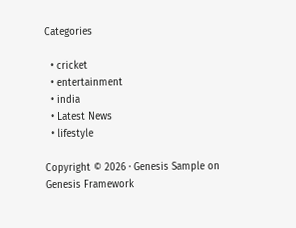Categories

  • cricket
  • entertainment
  • india
  • Latest News
  • lifestyle

Copyright © 2026 · Genesis Sample on Genesis Framework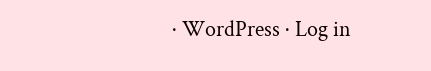· WordPress · Log in